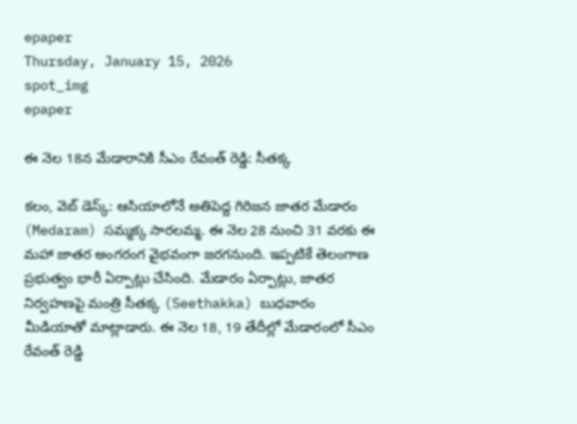epaper
Thursday, January 15, 2026
spot_img
epaper

ఈ నెల 18న మేడారానికి సీఎం రేవంత్ రెడ్డి: సీతక్క

కలం, వెబ్ డెస్క్: ఆసియాలోనే అతిపెద్ద గిరిజన జాతర మేడారం (Medaram) సమ్మక్క సారలమ్మ. ఈ నెల 28 నుంచి 31 వరకు ఈ మహా జాతర అంగరంగ వైభవంగా జరగనుంది. ఇప్పటికే తెలంగాణ ప్రభుత్వం భారీ ఏర్పాట్లు చేసింది. మేడారం ఏర్పాట్లు, జాతర నిర్వహణపై మంత్రి సీతక్క (Seethakka) బుధవారం మీడియాతో మాట్లాడారు. ఈ నెల 18, 19 తేదీల్లో మేడారంలో సీఎం రేవంత్ రెడ్డి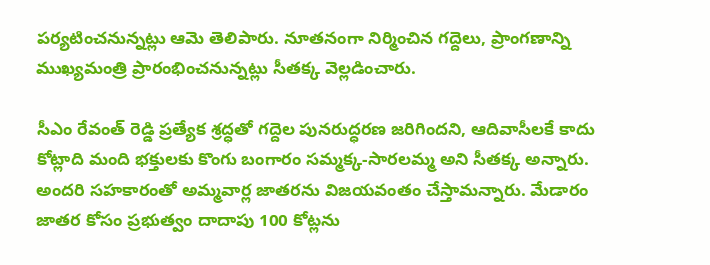పర్యటించనున్నట్లు ఆమె తెలిపారు. నూతనంగా నిర్మించిన గద్దెలు, ప్రాంగణాన్ని ముఖ్యమంత్రి ప్రారంభించనున్నట్లు సీతక్క వెల్లడించారు.

సీఎం రేవంత్ రెడ్డి ప్రత్యేక శ్రద్ధతో గద్దెల పునరుద్ధరణ జరిగిందని, ఆదివాసీలకే కాదు కోట్లాది మంది భక్తులకు కొంగు బంగారం సమ్మక్క-సారలమ్మ అని సీతక్క అన్నారు. అందరి సహకారంతో అమ్మవార్ల జాతరను విజయవంతం చేస్తామన్నారు. మేడారం జాతర కోసం ప్రభుత్వం దాదాపు 100 కోట్లను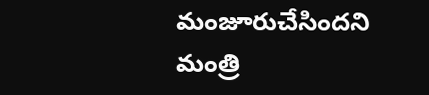మంజూరుచేసిందని మంత్రి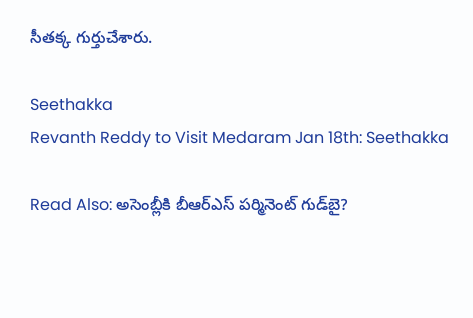సీతక్క గుర్తుచేశారు.

Seethakka
Revanth Reddy to Visit Medaram Jan 18th: Seethakka

Read Also: అసెంబ్లీకి బీఆర్ఎస్ పర్మినెంట్ గుడ్‌బై?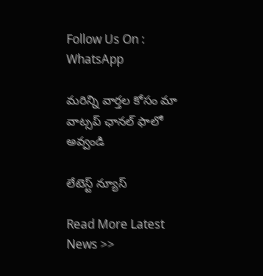Follow Us On : WhatsApp

మ‌రిన్ని వార్త‌ల కోసం మా వాట్స‌ప్ ఛాన‌ల్ ఫాలో అవ్వండి

లేటెస్ట్ న్యూస్‌

Read More Latest News >>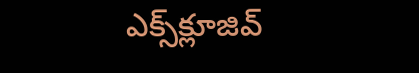ఎక్స్‌క్లూజివ్‌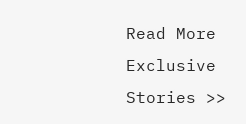Read More Exclusive Stories >>